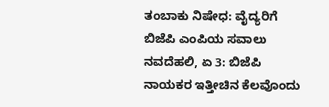ತಂಬಾಕು ನಿಷೇಧ: ವೈದ್ಯರಿಗೆ ಬಿಜೆಪಿ ಎಂಪಿಯ ಸವಾಲು
ನವದೆಹಲಿ, ಏ 3: ಬಿಜೆಪಿ ನಾಯಕರ ಇತ್ತೀಚಿನ ಕೆಲವೊಂದು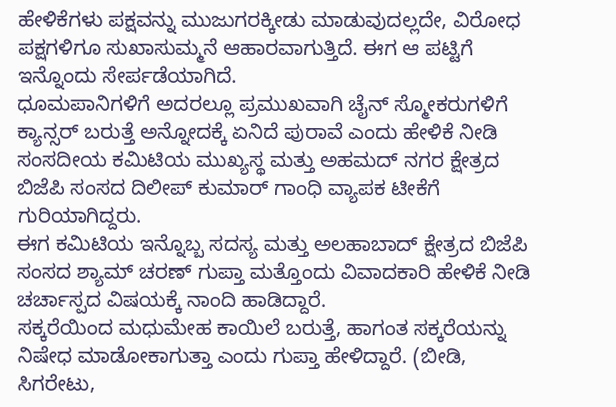ಹೇಳಿಕೆಗಳು ಪಕ್ಷವನ್ನು ಮುಜುಗರಕ್ಕೀಡು ಮಾಡುವುದಲ್ಲದೇ, ವಿರೋಧ ಪಕ್ಷಗಳಿಗೂ ಸುಖಾಸುಮ್ಮನೆ ಆಹಾರವಾಗುತ್ತಿದೆ. ಈಗ ಆ ಪಟ್ಟಿಗೆ ಇನ್ನೊಂದು ಸೇರ್ಪಡೆಯಾಗಿದೆ.
ಧೂಮಪಾನಿಗಳಿಗೆ ಅದರಲ್ಲೂ ಪ್ರಮುಖವಾಗಿ ಚೈನ್ ಸ್ಮೋಕರುಗಳಿಗೆ ಕ್ಯಾನ್ಸರ್ ಬರುತ್ತೆ ಅನ್ನೋದಕ್ಕೆ ಏನಿದೆ ಪುರಾವೆ ಎಂದು ಹೇಳಿಕೆ ನೀಡಿ ಸಂಸದೀಯ ಕಮಿಟಿಯ ಮುಖ್ಯಸ್ಥ ಮತ್ತು ಅಹಮದ್ ನಗರ ಕ್ಷೇತ್ರದ ಬಿಜೆಪಿ ಸಂಸದ ದಿಲೀಪ್ ಕುಮಾರ್ ಗಾಂಧಿ ವ್ಯಾಪಕ ಟೀಕೆಗೆ ಗುರಿಯಾಗಿದ್ದರು.
ಈಗ ಕಮಿಟಿಯ ಇನ್ನೊಬ್ಬ ಸದಸ್ಯ ಮತ್ತು ಅಲಹಾಬಾದ್ ಕ್ಷೇತ್ರದ ಬಿಜೆಪಿ ಸಂಸದ ಶ್ಯಾಮ್ ಚರಣ್ ಗುಪ್ತಾ ಮತ್ತೊಂದು ವಿವಾದಕಾರಿ ಹೇಳಿಕೆ ನೀಡಿ ಚರ್ಚಾಸ್ಪದ ವಿಷಯಕ್ಕೆ ನಾಂದಿ ಹಾಡಿದ್ದಾರೆ.
ಸಕ್ಕರೆಯಿಂದ ಮಧುಮೇಹ ಕಾಯಿಲೆ ಬರುತ್ತೆ, ಹಾಗಂತ ಸಕ್ಕರೆಯನ್ನು ನಿಷೇಧ ಮಾಡೋಕಾಗುತ್ತಾ ಎಂದು ಗುಪ್ತಾ ಹೇಳಿದ್ದಾರೆ. (ಬೀಡಿ, ಸಿಗರೇಟು,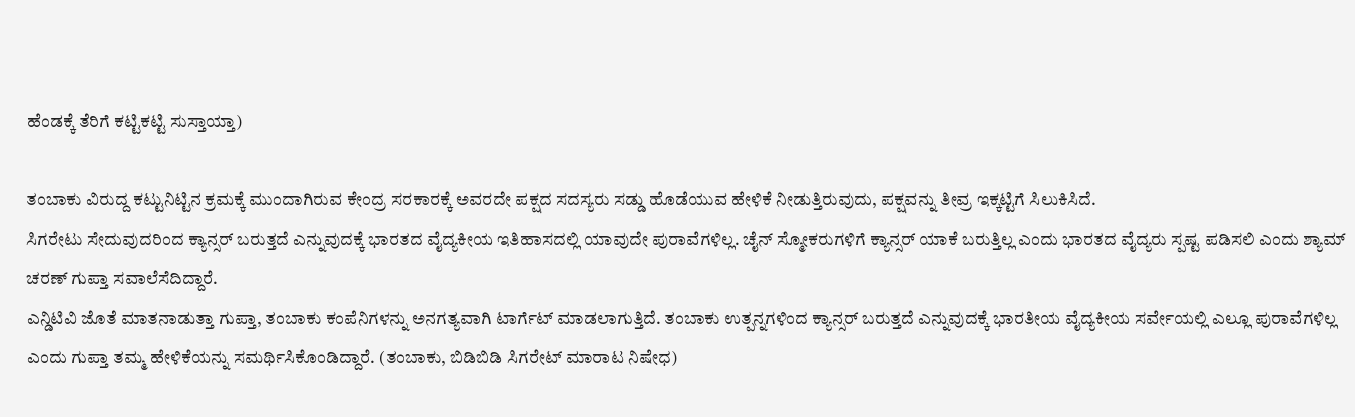ಹೆಂಡಕ್ಕೆ ತೆರಿಗೆ ಕಟ್ಟಿಕಟ್ಟಿ ಸುಸ್ತಾಯ್ತಾ)

ತಂಬಾಕು ವಿರುದ್ದ ಕಟ್ಟುನಿಟ್ಟಿನ ಕ್ರಮಕ್ಕೆ ಮುಂದಾಗಿರುವ ಕೇಂದ್ರ ಸರಕಾರಕ್ಕೆ ಅವರದೇ ಪಕ್ಷದ ಸದಸ್ಯರು ಸಡ್ಡು ಹೊಡೆಯುವ ಹೇಳಿಕೆ ನೀಡುತ್ತಿರುವುದು, ಪಕ್ಷವನ್ನು ತೀವ್ರ ಇಕ್ಕಟ್ಟಿಗೆ ಸಿಲುಕಿಸಿದೆ.
ಸಿಗರೇಟು ಸೇದುವುದರಿಂದ ಕ್ಯಾನ್ಸರ್ ಬರುತ್ತದೆ ಎನ್ನುವುದಕ್ಕೆ ಭಾರತದ ವೈದ್ಯಕೀಯ ಇತಿಹಾಸದಲ್ಲಿ ಯಾವುದೇ ಪುರಾವೆಗಳಿಲ್ಲ. ಚೈನ್ ಸ್ಮೋಕರುಗಳಿಗೆ ಕ್ಯಾನ್ಸರ್ ಯಾಕೆ ಬರುತ್ತಿಲ್ಲ ಎಂದು ಭಾರತದ ವೈದ್ಯರು ಸ್ಪಷ್ಟ ಪಡಿಸಲಿ ಎಂದು ಶ್ಯಾಮ್ ಚರಣ್ ಗುಪ್ತಾ ಸವಾಲೆಸೆದಿದ್ದಾರೆ.
ಎನ್ಡಿಟಿವಿ ಜೊತೆ ಮಾತನಾಡುತ್ತಾ ಗುಪ್ತಾ, ತಂಬಾಕು ಕಂಪೆನಿಗಳನ್ನು ಅನಗತ್ಯವಾಗಿ ಟಾರ್ಗೆಟ್ ಮಾಡಲಾಗುತ್ತಿದೆ. ತಂಬಾಕು ಉತ್ಪನ್ನಗಳಿಂದ ಕ್ಯಾನ್ಸರ್ ಬರುತ್ತದೆ ಎನ್ನುವುದಕ್ಕೆ ಭಾರತೀಯ ವೈದ್ಯಕೀಯ ಸರ್ವೇಯಲ್ಲಿ ಎಲ್ಲೂ ಪುರಾವೆಗಳಿಲ್ಲ ಎಂದು ಗುಪ್ತಾ ತಮ್ಮ ಹೇಳಿಕೆಯನ್ನು ಸಮರ್ಥಿಸಿಕೊಂಡಿದ್ದಾರೆ. (ತಂಬಾಕು, ಬಿಡಿಬಿಡಿ ಸಿಗರೇಟ್ ಮಾರಾಟ ನಿಷೇಧ)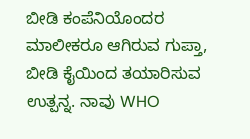ಬೀಡಿ ಕಂಪೆನಿಯೊಂದರ ಮಾಲೀಕರೂ ಆಗಿರುವ ಗುಪ್ತಾ, ಬೀಡಿ ಕೈಯಿಂದ ತಯಾರಿಸುವ ಉತ್ಪನ್ನ. ನಾವು WHO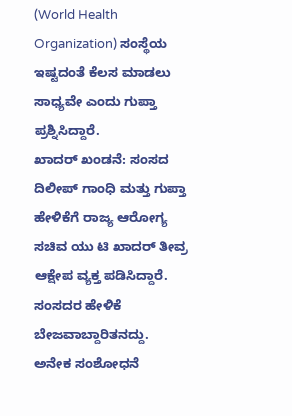(World Health Organization) ಸಂಸ್ಥೆಯ ಇಷ್ಟದಂತೆ ಕೆಲಸ ಮಾಡಲು ಸಾಧ್ಯವೇ ಎಂದು ಗುಪ್ತಾ ಪ್ರಶ್ನಿಸಿದ್ದಾರೆ.
ಖಾದರ್ ಖಂಡನೆ: ಸಂಸದ ದಿಲೀಪ್ ಗಾಂಧಿ ಮತ್ತು ಗುಪ್ತಾ ಹೇಳಿಕೆಗೆ ರಾಜ್ಯ ಆರೋಗ್ಯ ಸಚಿವ ಯು ಟಿ ಖಾದರ್ ತೀವ್ರ ಆಕ್ಷೇಪ ವ್ಯಕ್ತ ಪಡಿಸಿದ್ದಾರೆ. ಸಂಸದರ ಹೇಳಿಕೆ ಬೇಜವಾಬ್ದಾರಿತನದ್ದು.
ಅನೇಕ ಸಂಶೋಧನೆ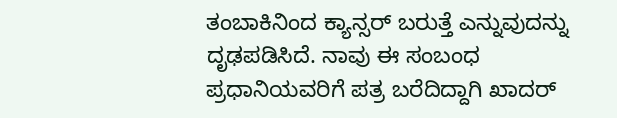ತಂಬಾಕಿನಿಂದ ಕ್ಯಾನ್ಸರ್ ಬರುತ್ತೆ ಎನ್ನುವುದನ್ನು ದೃಢಪಡಿಸಿದೆ. ನಾವು ಈ ಸಂಬಂಧ ಪ್ರಧಾನಿಯವರಿಗೆ ಪತ್ರ ಬರೆದಿದ್ದಾಗಿ ಖಾದರ್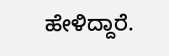ಹೇಳಿದ್ದಾರೆ.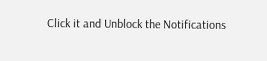Click it and Unblock the Notifications